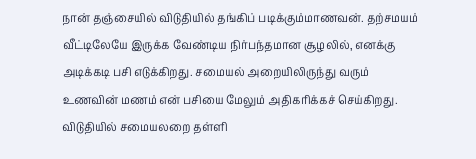நான் தஞ்சையில் விடுதியில் தங்கிப் படிக்கும்மாணவன். தற்சமயம் வீட்டிலேயே இருக்க வேண்டிய நிர்பந்தமான சூழலில், எனக்கு அடிக்கடி பசி எடுக்கிறது. சமையல் அறையிலிருந்து வரும் உணவின் மணம் என் பசியை மேலும் அதிகரிக்கச் செய்கிறது. விடுதியில் சமையலறை தள்ளி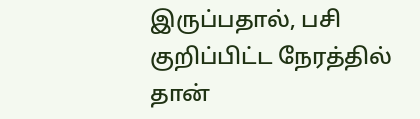இருப்பதால், பசி குறிப்பிட்ட நேரத்தில் தான்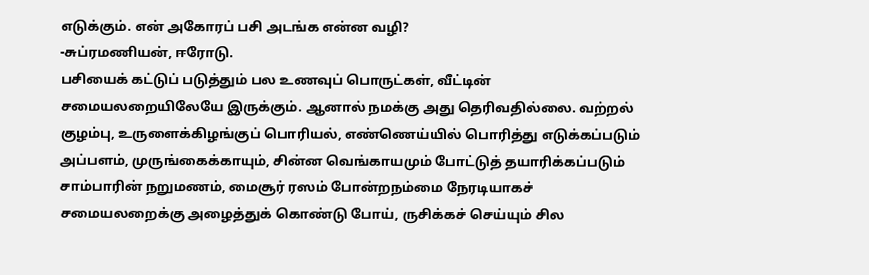எடுக்கும். என் அகோரப் பசி அடங்க என்ன வழி?
-சுப்ரமணியன், ஈரோடு.
பசியைக் கட்டுப் படுத்தும் பல உணவுப் பொருட்கள், வீட்டின் சமையலறையிலேயே இருக்கும். ஆனால் நமக்கு அது தெரிவதில்லை. வற்றல் குழம்பு, உருளைக்கிழங்குப் பொரியல், எண்ணெய்யில் பொரித்து எடுக்கப்படும் அப்பளம், முருங்கைக்காயும், சின்ன வெங்காயமும் போட்டுத் தயாரிக்கப்படும் சாம்பாரின் நறுமணம், மைசூர் ரஸம் போன்றநம்மை நேரடியாகச் சமையலறைக்கு அழைத்துக் கொண்டு போய், ருசிக்கச் செய்யும் சில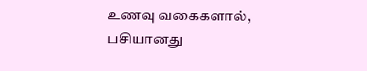உணவு வகைகளால், பசியானது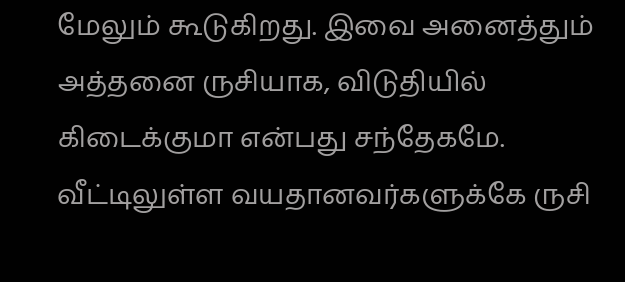மேலும் கூடுகிறது. இவை அனைத்தும் அத்தனை ருசியாக, விடுதியில் கிடைக்குமா என்பது சந்தேகமே. வீட்டிலுள்ள வயதானவர்களுக்கே ருசி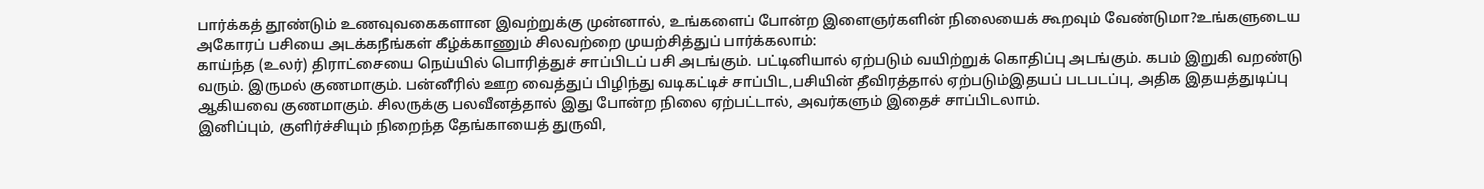பார்க்கத் தூண்டும் உணவுவகைகளான இவற்றுக்கு முன்னால், உங்களைப் போன்ற இளைஞர்களின் நிலையைக் கூறவும் வேண்டுமா?உங்களுடைய அகோரப் பசியை அடக்கநீங்கள் கீழ்க்காணும் சிலவற்றை முயற்சித்துப் பார்க்கலாம்:
காய்ந்த (உலர்) திராட்சையை நெய்யில் பொரித்துச் சாப்பிடப் பசி அடங்கும். பட்டினியால் ஏற்படும் வயிற்றுக் கொதிப்பு அடங்கும். கபம் இறுகி வறண்டு வரும். இருமல் குணமாகும். பன்னீரில் ஊற வைத்துப் பிழிந்து வடிகட்டிச் சாப்பிட,பசியின் தீவிரத்தால் ஏற்படும்இதயப் படபடப்பு, அதிக இதயத்துடிப்பு ஆகியவை குணமாகும். சிலருக்கு பலவீனத்தால் இது போன்ற நிலை ஏற்பட்டால், அவர்களும் இதைச் சாப்பிடலாம்.
இனிப்பும், குளிர்ச்சியும் நிறைந்த தேங்காயைத் துருவி,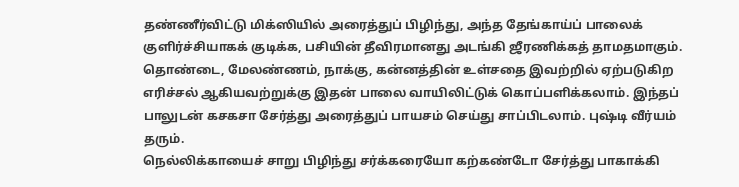தண்ணீர்விட்டு மிக்ஸியில் அரைத்துப் பிழிந்து, அந்த தேங்காய்ப் பாலைக் குளிர்ச்சியாகக் குடிக்க, பசியின் தீவிரமானது அடங்கி ஜீரணிக்கத் தாமதமாகும். தொண்டை, மேலண்ணம், நாக்கு, கன்னத்தின் உள்சதை இவற்றில் ஏற்படுகிற எரிச்சல் ஆகியவற்றுக்கு இதன் பாலை வாயிலிட்டுக் கொப்பளிக்கலாம். இந்தப் பாலுடன் கசகசா சேர்த்து அரைத்துப் பாயசம் செய்து சாப்பிடலாம். புஷ்டி வீர்யம் தரும்.
நெல்லிக்காயைச் சாறு பிழிந்து சர்க்கரையோ கற்கண்டோ சேர்த்து பாகாக்கி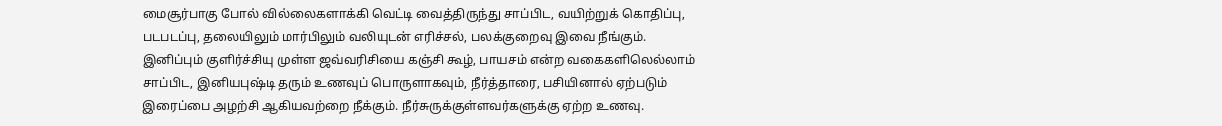மைசூர்பாகு போல் வில்லைகளாக்கி வெட்டி வைத்திருந்து சாப்பிட, வயிற்றுக் கொதிப்பு, படபடப்பு, தலையிலும் மார்பிலும் வலியுடன் எரிச்சல், பலக்குறைவு இவை நீங்கும்.
இனிப்பும் குளிர்ச்சியு முள்ள ஜவ்வரிசியை கஞ்சி கூழ், பாயசம் என்ற வகைகளிலெல்லாம் சாப்பிட, இனியபுஷ்டி தரும் உணவுப் பொருளாகவும், நீர்த்தாரை, பசியினால் ஏற்படும் இரைப்பை அழற்சி ஆகியவற்றை நீக்கும். நீர்சுருக்குள்ளவர்களுக்கு ஏற்ற உணவு.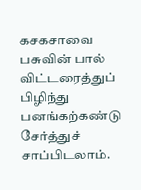கசகசாவை பசுவின் பால் விட்டரைத்துப் பிழிந்து பனங்கற்கண்டு சேர்த்துச் சாப்பிடலாம்.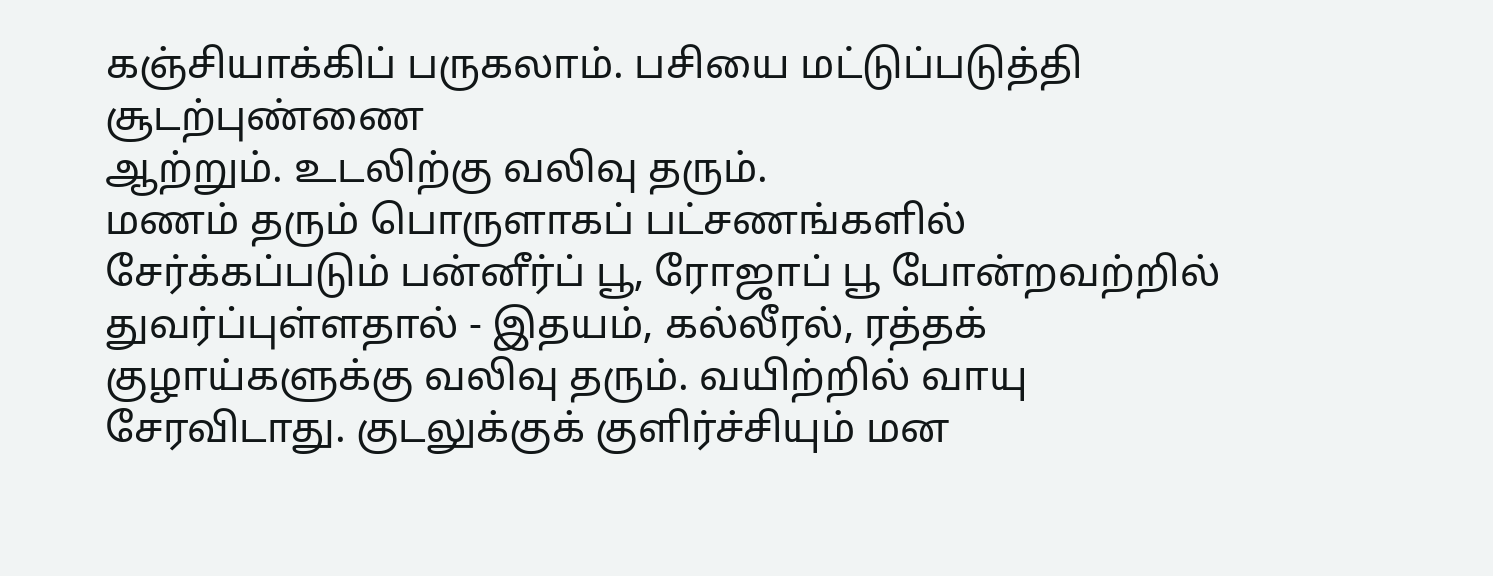கஞ்சியாக்கிப் பருகலாம். பசியை மட்டுப்படுத்தி சூடற்புண்ணை
ஆற்றும். உடலிற்கு வலிவு தரும்.
மணம் தரும் பொருளாகப் பட்சணங்களில் சேர்க்கப்படும் பன்னீர்ப் பூ, ரோஜாப் பூ போன்றவற்றில் துவர்ப்புள்ளதால் - இதயம், கல்லீரல், ரத்தக் குழாய்களுக்கு வலிவு தரும். வயிற்றில் வாயு சேரவிடாது. குடலுக்குக் குளிர்ச்சியும் மன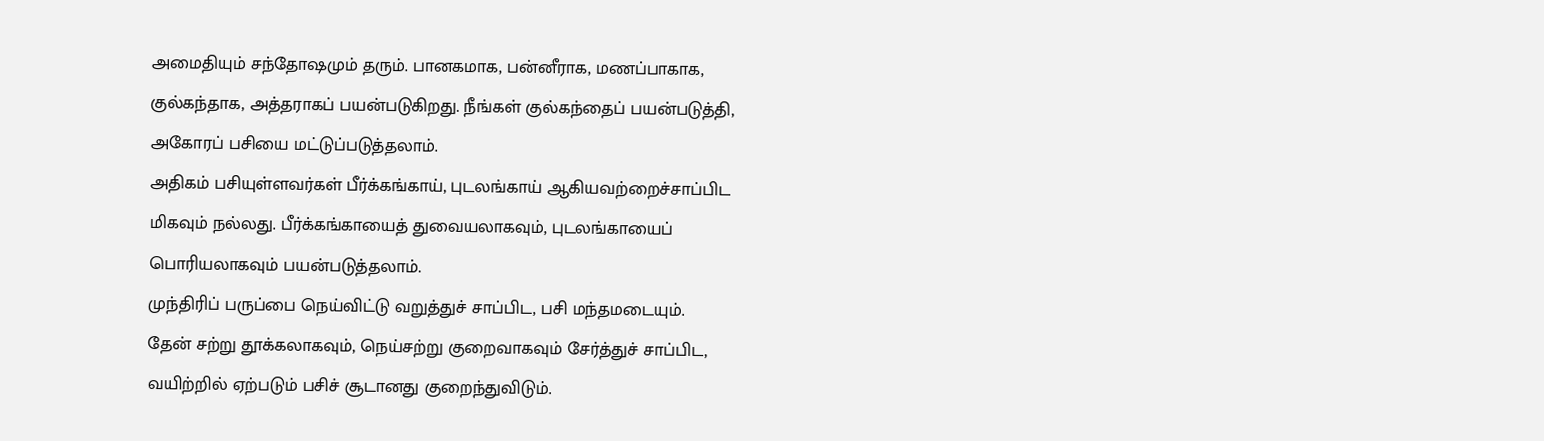அமைதியும் சந்தோஷமும் தரும். பானகமாக, பன்னீராக, மணப்பாகாக, குல்கந்தாக, அத்தராகப் பயன்படுகிறது. நீங்கள் குல்கந்தைப் பயன்படுத்தி, அகோரப் பசியை மட்டுப்படுத்தலாம்.
அதிகம் பசியுள்ளவர்கள் பீர்க்கங்காய், புடலங்காய் ஆகியவற்றைச்சாப்பிட மிகவும் நல்லது. பீர்க்கங்காயைத் துவையலாகவும், புடலங்காயைப் பொரியலாகவும் பயன்படுத்தலாம்.
முந்திரிப் பருப்பை நெய்விட்டு வறுத்துச் சாப்பிட, பசி மந்தமடையும்.
தேன் சற்று தூக்கலாகவும், நெய்சற்று குறைவாகவும் சேர்த்துச் சாப்பிட, வயிற்றில் ஏற்படும் பசிச் சூடானது குறைந்துவிடும்.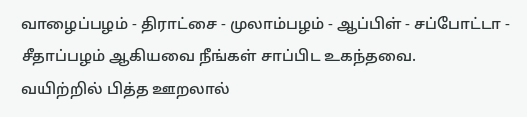வாழைப்பழம் - திராட்சை - முலாம்பழம் - ஆப்பிள் - சப்போட்டா - சீதாப்பழம் ஆகியவை நீங்கள் சாப்பிட உகந்தவை.
வயிற்றில் பித்த ஊறலால்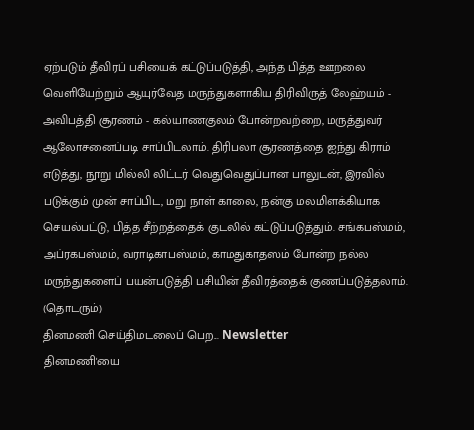ஏற்படும் தீவிரப் பசியைக் கட்டுப்படுத்தி, அந்த பித்த ஊறலை வெளியேற்றும் ஆயுர்வேத மருந்துகளாகிய திரிவிருத் லேஹ்யம் - அவிபத்தி சூரணம் - கல்யாணகுலம் போன்றவற்றை, மருத்துவர் ஆலோசனைப்படி சாப்பிடலாம். திரிபலா சூரணத்தை ஐந்து கிராம் எடுத்து, நூறு மில்லி லிட்டர் வெதுவெதுப்பான பாலுடன், இரவில் படுக்கும் முன் சாப்பிட, மறு நாள் காலை, நன்கு மலமிளக்கியாக செயல்பட்டு, பித்த சீற்றத்தைக் குடலில் கட்டுப்படுத்தும். சங்கபஸ்மம், அப்ரகபஸ்மம், வராடிகாபஸ்மம், காமதுகாதஸம் போன்ற நல்ல மருந்துகளைப் பயன்படுத்தி பசியின் தீவிரத்தைக் குணப்படுத்தலாம்.
(தொடரும்)
தினமணி செய்திமடலைப் பெற... Newsletter
தினமணி'யை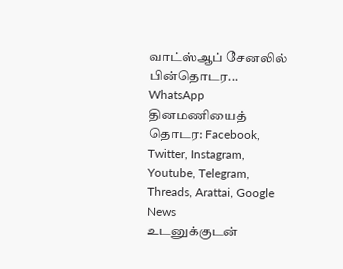வாட்ஸ்ஆப் சேனலில் பின்தொடர... WhatsApp
தினமணியைத் தொடர: Facebook, Twitter, Instagram, Youtube, Telegram, Threads, Arattai, Google News
உடனுக்குடன்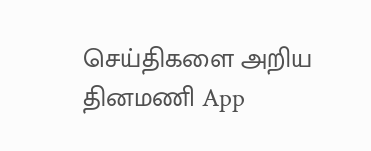செய்திகளை அறிய தினமணி App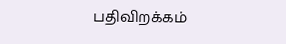பதிவிறக்கம்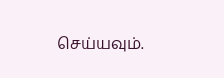செய்யவும்.